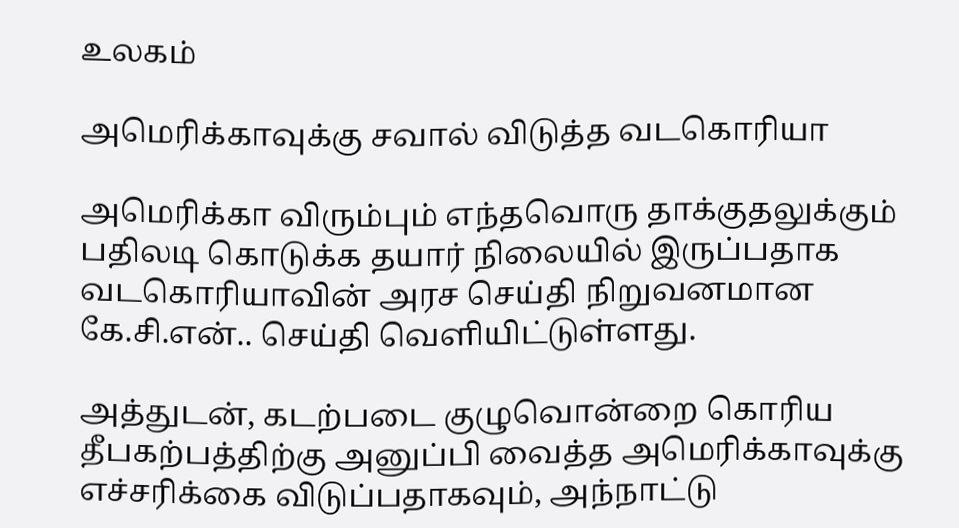உலகம்

அமெரிக்காவுக்கு சவால் விடுத்த வடகொரியா

அமெரிக்கா விரும்பும் எந்தவொரு தாக்குதலுக்கும் பதிலடி கொடுக்க தயார் நிலையில் இருப்பதாக வடகொரியாவின் அரச செய்தி நிறுவனமான கே.சி.என்.. செய்தி வெளியிட்டுள்ளது.

அத்துடன், கடற்படை குழுவொன்றை கொரிய தீபகற்பத்திற்கு அனுப்பி வைத்த அமெரிக்காவுக்கு எச்சரிக்கை விடுப்பதாகவும், அந்நாட்டு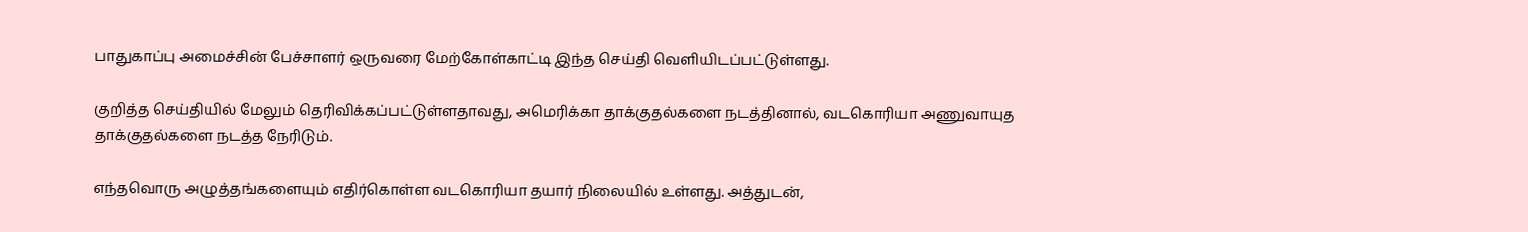பாதுகாப்பு அமைச்சின் பேச்சாளர் ஒருவரை மேற்கோள்காட்டி இந்த செய்தி வெளியிடப்பட்டுள்ளது.

குறித்த செய்தியில் மேலும் தெரிவிக்கப்பட்டுள்ளதாவது, அமெரிக்கா தாக்குதல்களை நடத்தினால், வடகொரியா அணுவாயுத தாக்குதல்களை நடத்த நேரிடும்.

எந்தவொரு அழுத்தங்களையும் எதிர்கொள்ள வடகொரியா தயார் நிலையில் உள்ளது. அத்துடன்,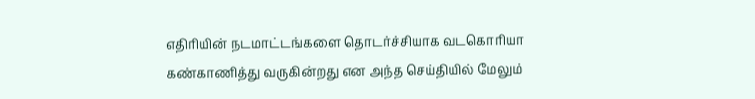எதிரியின் நடமாட்டங்களை தொடர்ச்சியாக வடகொரியா கண்காணித்து வருகின்றது என அந்த செய்தியில் மேலும்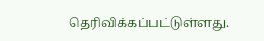தெரிவிக்கப்பட்டுள்ளது.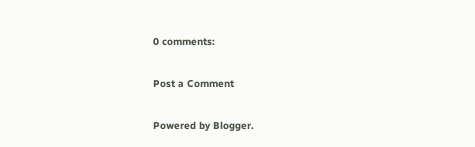0 comments:

Post a Comment

Powered by Blogger.